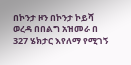በኮንታ ዞን በኮንታ ኮይሻ ወረዳ በበልግ አዝመራ በ 327 ሄክታር እየለማ የሚገኝ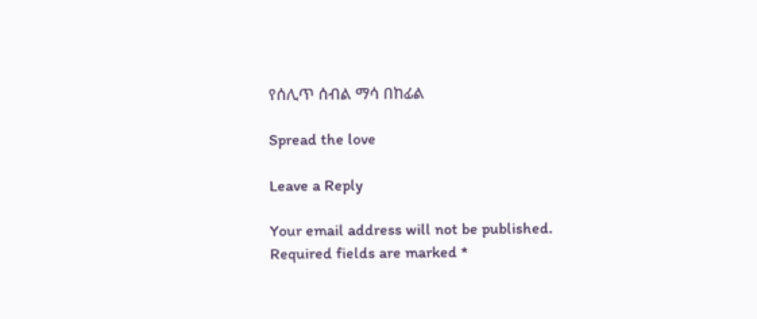የሰሊጥ ሰብል ማሳ በከፊል

Spread the love

Leave a Reply

Your email address will not be published. Required fields are marked *